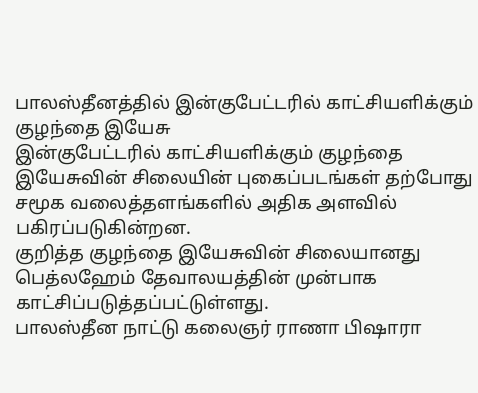பாலஸ்தீனத்தில் இன்குபேட்டரில் காட்சியளிக்கும் குழந்தை இயேசு
இன்குபேட்டரில் காட்சியளிக்கும் குழந்தை இயேசுவின் சிலையின் புகைப்படங்கள் தற்போது சமூக வலைத்தளங்களில் அதிக அளவில் பகிரப்படுகின்றன.
குறித்த குழந்தை இயேசுவின் சிலையானது பெத்லஹேம் தேவாலயத்தின் முன்பாக காட்சிப்படுத்தப்பட்டுள்ளது.
பாலஸ்தீன நாட்டு கலைஞர் ராணா பிஷாரா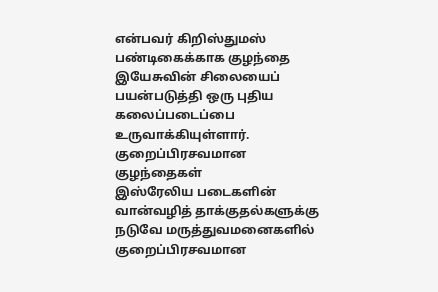என்பவர் கிறிஸ்துமஸ் பண்டிகைக்காக குழந்தை இயேசுவின் சிலையைப் பயன்படுத்தி ஒரு புதிய கலைப்படைப்பை உருவாக்கியுள்ளார்.
குறைப்பிரசவமான குழந்தைகள்
இஸ்ரேலிய படைகளின் வான்வழித் தாக்குதல்களுக்கு நடுவே மருத்துவமனைகளில் குறைப்பிரசவமான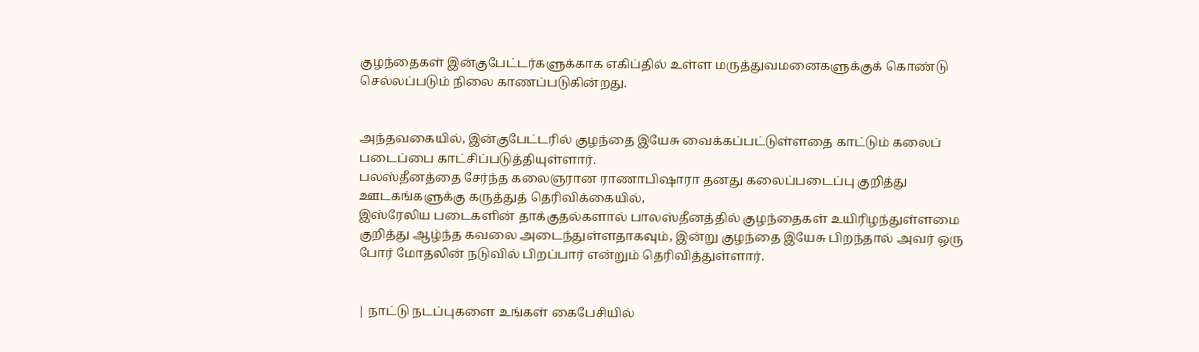குழந்தைகள் இன்குபேட்டர்களுக்காக எகிப்தில் உள்ள மருத்துவமனைகளுக்குக் கொண்டு செல்லப்படும் நிலை காணப்படுகின்றது.


அந்தவகையில், இன்குபேட்டரில் குழந்தை இயேசு வைக்கப்பட்டுள்ளதை காட்டும் கலைப் படைப்பை காட்சிப்படுத்தியுள்ளார்.
பலஸ்தீனத்தை சேர்ந்த கலைஞரான ராணாபிஷாரா தனது கலைப்படைப்பு குறித்து ஊடகங்களுக்கு கருத்துத் தெரிவிக்கையில்,
இஸ்ரேலிய படைகளின் தாக்குதல்களால் பாலஸ்தீனத்தில் குழந்தைகள் உயிரிழந்துள்ளமை குறித்து ஆழ்ந்த கவலை அடைந்துள்ளதாகவும், இன்று குழந்தை இயேசு பிறந்தால் அவர் ஒரு போர் மோதலின் நடுவில் பிறப்பார் என்றும் தெரிவித்துள்ளார்.


| நாட்டு நடப்புகளை உங்கள் கைபேசியில்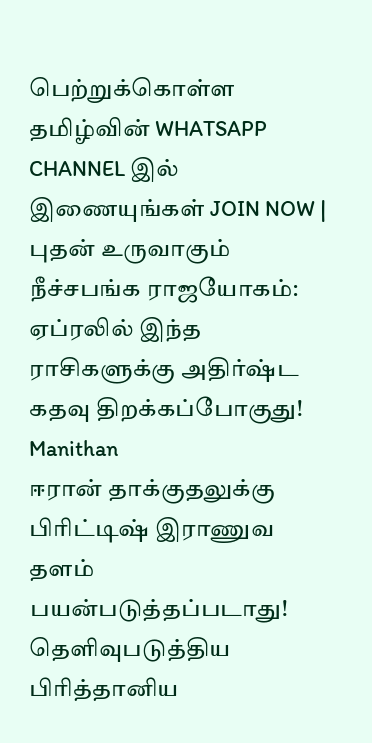பெற்றுக்கொள்ள தமிழ்வின் WHATSAPP CHANNEL இல் இணையுங்கள் JOIN NOW |
புதன் உருவாகும் நீச்சபங்க ராஜயோகம்: ஏப்ரலில் இந்த ராசிகளுக்கு அதிர்ஷ்ட கதவு திறக்கப்போகுது! Manithan
ஈரான் தாக்குதலுக்கு பிரிட்டிஷ் இராணுவ தளம் பயன்படுத்தப்படாது! தெளிவுபடுத்திய பிரித்தானிய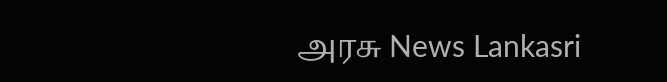அரசு News Lankasri